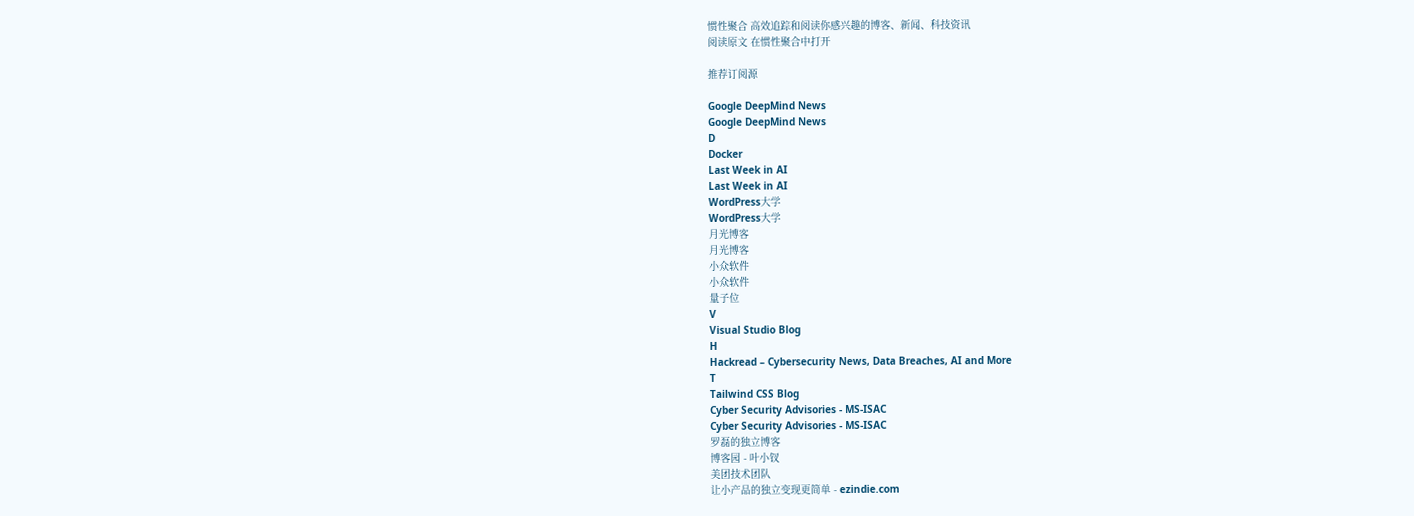惯性聚合 高效追踪和阅读你感兴趣的博客、新闻、科技资讯
阅读原文 在惯性聚合中打开

推荐订阅源

Google DeepMind News
Google DeepMind News
D
Docker
Last Week in AI
Last Week in AI
WordPress大学
WordPress大学
月光博客
月光博客
小众软件
小众软件
量子位
V
Visual Studio Blog
H
Hackread – Cybersecurity News, Data Breaches, AI and More
T
Tailwind CSS Blog
Cyber Security Advisories - MS-ISAC
Cyber Security Advisories - MS-ISAC
罗磊的独立博客
博客园 - 叶小钗
美团技术团队
让小产品的独立变现更简单 - ezindie.com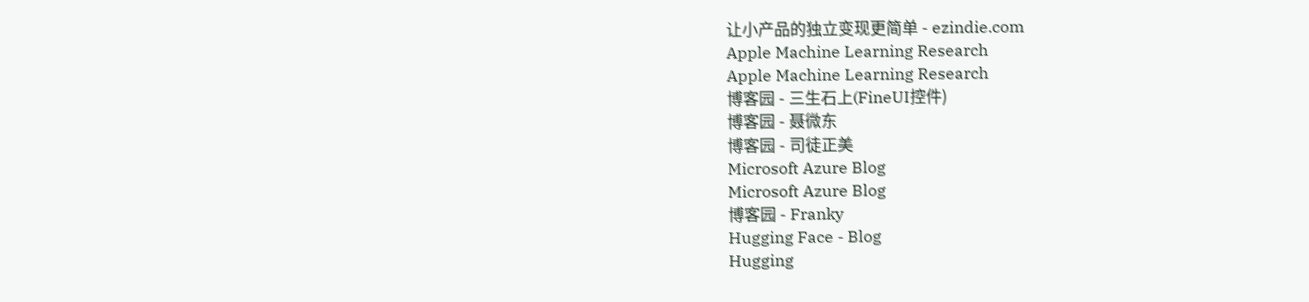让小产品的独立变现更简单 - ezindie.com
Apple Machine Learning Research
Apple Machine Learning Research
博客园 - 三生石上(FineUI控件)
博客园 - 聂微东
博客园 - 司徒正美
Microsoft Azure Blog
Microsoft Azure Blog
博客园 - Franky
Hugging Face - Blog
Hugging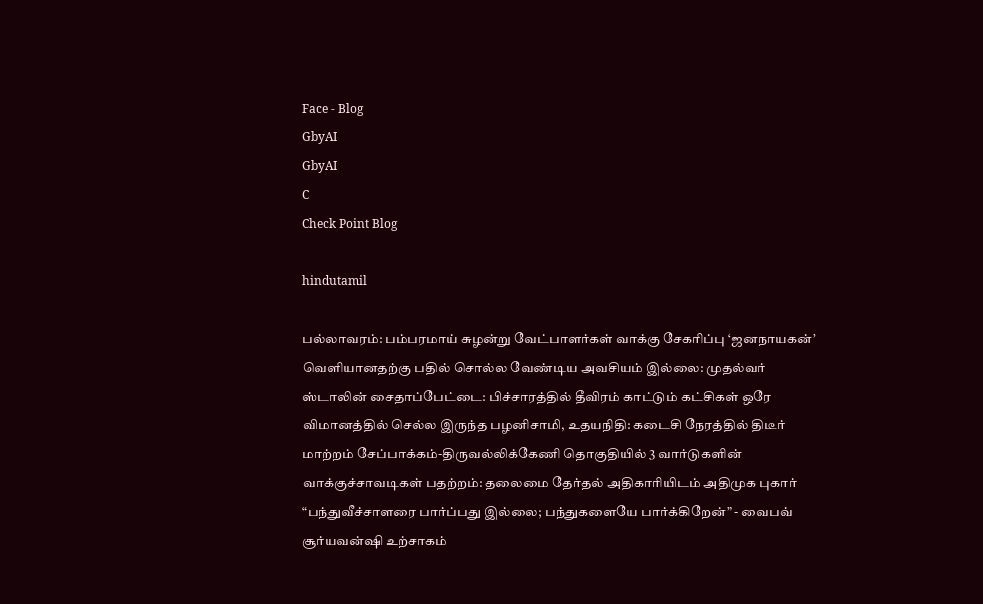Face - Blog
GbyAI
GbyAI
C
Check Point Blog

hindutamil

பல்லாவரம்: பம்பரமாய் சுழன்று வேட்பாளர்கள் வாக்கு சேகரிப்பு ‘ஜனநாயகன்’ வெளியானதற்கு பதில் சொல்ல வேண்டிய அவசியம் இல்லை: முதல்வர் ஸ்டாலின் சைதாப்பேட்டை: பிச்சாரத்தில் தீவிரம் காட்டும் கட்சிகள் ஒரே விமானத்தில் செல்ல இருந்த பழனிசாமி, உதயநிதி: கடைசி நேரத்தில் திடீர் மாற்றம் சேப்பாக்கம்-திருவல்லிக்கேணி தொகுதியில் 3 வார்டுகளின் வாக்குச்சாவடிகள் பதற்றம்: தலைமை தேர்தல் அதிகாரியிடம் அதிமுக புகார் “பந்துவீச்சாளரை பார்ப்பது இல்லை; பந்துகளையே பார்க்கிறேன்” - வைபவ் சூர்யவன்ஷி உற்சாகம்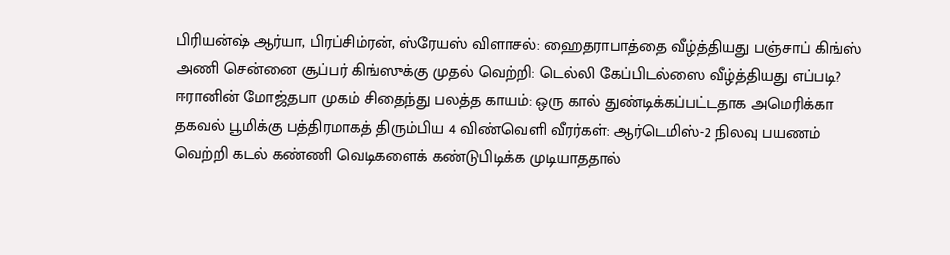பிரியன்ஷ் ஆர்யா, பிரப்சிம்ரன், ஸ்ரேயஸ் விளாசல்: ஹைதராபாத்தை வீழ்த்தியது பஞ்சாப் கிங்ஸ் அணி சென்னை சூப்பர் கிங்ஸுக்கு முதல் வெற்றி: டெல்லி கேப்பிடல்ஸை வீழ்த்தியது எப்படி? ஈரானின் மோஜ்தபா முகம் சிதைந்து பலத்த காயம்: ஒரு கால் துண்டிக்கப்பட்டதாக அமெரிக்கா தகவல் பூமிக்கு பத்திரமாகத் திரும்பிய 4 விண்வெளி வீரர்கள்: ஆர்டெமிஸ்-2 நிலவு பயணம் வெற்றி கடல் கண்ணி வெடிகளைக் கண்டுபிடிக்க முடியாததால்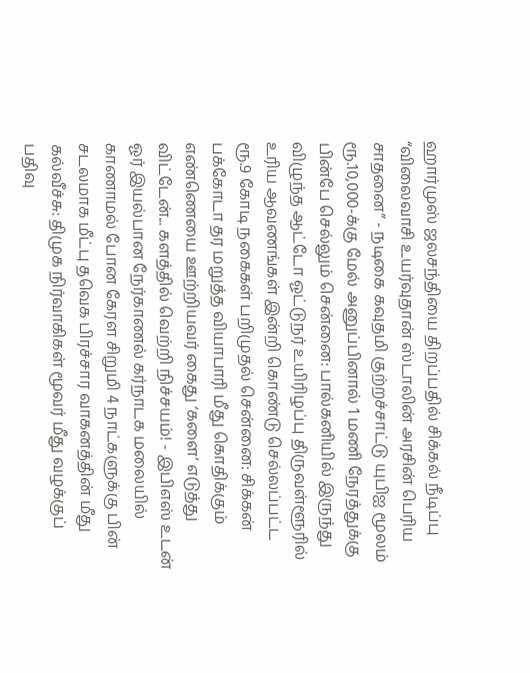ஹார்முஸ் ஜலசந்தியை திறப்பதில் சிக்கல் நீடிப்பு “விலைவாசி உயர்வுதான் ஸ்டாலின் அரசின் பெரிய சாதனை” - நடிகை கவுதமி குற்றச்சாட்டு யுபிஐ மூலம் ரூ.10,000-க்கு மேல் அனுப்பினால் 1 மணி நேரத்துக்கு பின்பே செல்லும் சென்னை: பால்கனியில் இருந்து விழுந்த ஆட்டோ ஓட்டுநர் உயிரிழப்பு திருவள்ளூரில் உரிய ஆவணங்கள் இன்றி கொண்டு செல்லப்பட்ட ரூ.9 கோடி நகைகள் பறிமுதல் சென்னை: சிக்கன் பக்கோடா தர மறுத்த வியாபாரி மீது கொதிக்கும் எண்ணெயை ஊற்றியவர் கைது ‘களை’ எடுத்து விட்டேன்... களத்தில் வெற்றி நிச்சயம்! - இபிஎஸ் உடன் ஓர் இயல்பான நேர்காணல் கர்நாடக மலையில் காணாமல் போன கேரள சிறுமி 4 நாட்களுக்கு பின் சடலமாக மீட்பு தவெக பிரச்சார வாகனத்தின் மீது கல்வீச்சு: திமுக நிர்வாகிகள் மூவர் மீது வழக்குப் பதிவு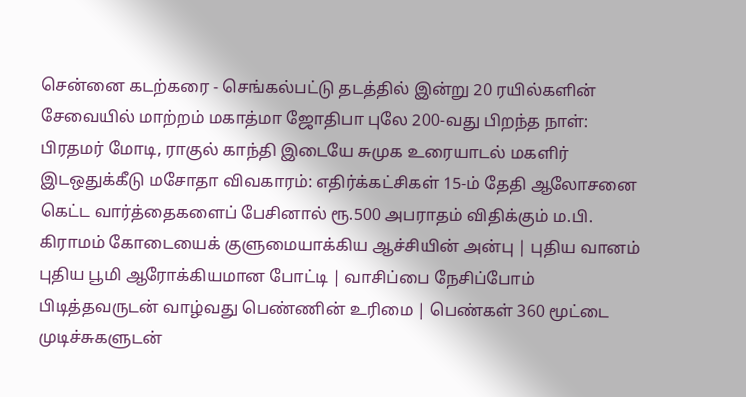சென்னை கடற்கரை - செங்கல்பட்டு தடத்தில் இன்று 20 ரயில்களின் சேவையில் மாற்றம் மகாத்மா ஜோதிபா புலே 200-வது பிறந்த நாள்: பிரதமர் மோடி, ராகுல் காந்தி இடையே சுமுக உரையாடல் மகளிர் இடஒதுக்கீடு மசோதா விவகாரம்: எதிர்க்கட்சிகள் 15-ம் தேதி ஆலோசனை கெட்ட வார்த்தைகளைப் பேசினால் ரூ.500 அபராதம் விதிக்கும் ம.பி. கிராமம் கோடையைக் குளுமையாக்கிய ஆச்சியின் அன்பு | புதிய வானம் புதிய பூமி ஆரோக்கியமான போட்டி | வாசிப்பை நேசிப்போம் பிடித்தவருடன் வாழ்வது பெண்ணின் உரிமை | பெண்கள் 360 மூட்டை முடிச்சுகளுடன்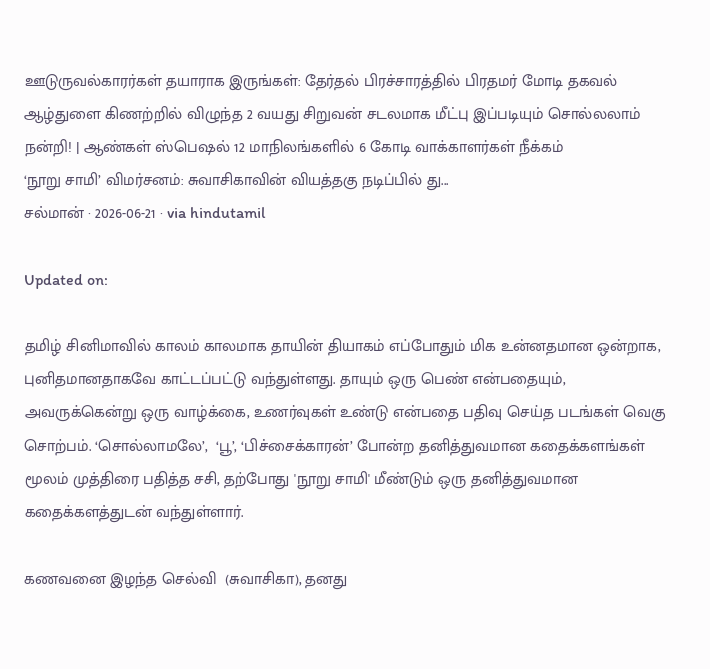ஊடுருவல்காரர்கள் தயாராக இருங்கள்: தேர்தல் பிரச்சாரத்தில் பிரதமர் மோடி தகவல் ஆழ்துளை கிணற்றில் விழுந்த 2 வயது சிறுவன் சடலமாக மீட்பு இப்படியும் சொல்லலாம் நன்றி! | ஆண்கள் ஸ்பெஷல் 12 மாநிலங்களில் 6 கோடி வாக்காளர்கள் நீக்கம்
‘நூறு சாமி’ விமர்சனம்: சுவாசிகாவின் வியத்தகு நடிப்பில் து...
சல்மான் · 2026-06-21 · via hindutamil

Updated on:

தமிழ் சினிமாவில் காலம் காலமாக தாயின் தியாகம் எப்போதும் மிக உன்னதமான ஒன்றாக, புனிதமானதாகவே காட்டப்பட்டு வந்துள்ளது. தாயும் ஒரு பெண் என்பதையும், அவருக்கென்று ஒரு வாழ்க்கை, உணர்வுகள் உண்டு என்பதை பதிவு செய்த படங்கள் வெகு சொற்பம். ‘சொல்லாமலே’,  ‘பூ’, ‘பிச்சைக்காரன்’ போன்ற தனித்துவமான கதைக்களங்கள் மூலம் முத்திரை பதித்த சசி, தற்போது 'நூறு சாமி' மீண்டும் ஒரு தனித்துவமான கதைக்களத்துடன் வந்துள்ளார்.

கணவனை இழந்த செல்வி  (சுவாசிகா), தனது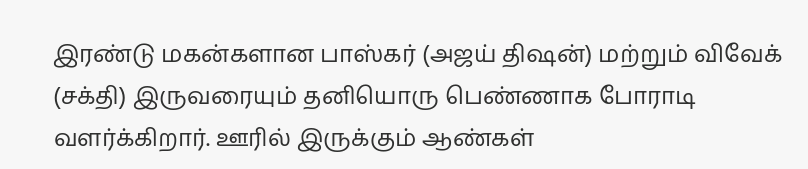இரண்டு மகன்களான பாஸ்கர் (அஜய் திஷன்) மற்றும் விவேக் (சக்தி) இருவரையும் தனியொரு பெண்ணாக போராடி வளர்க்கிறார். ஊரில் இருக்கும் ஆண்கள்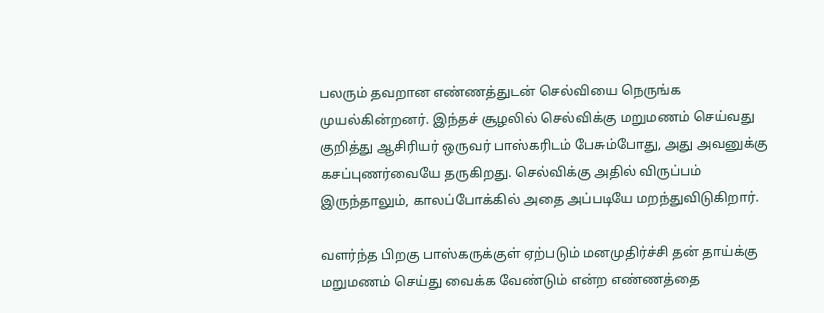பலரும் தவறான எண்ணத்துடன் செல்வியை நெருங்க முயல்கின்றனர். இந்தச் சூழலில் செல்விக்கு மறுமணம் செய்வது குறித்து ஆசிரியர் ஒருவர் பாஸ்கரிடம் பேசும்போது, அது அவனுக்கு கசப்புணர்வையே தருகிறது. செல்விக்கு அதில் விருப்பம் இருந்தாலும், காலப்போக்கில் அதை அப்படியே மறந்துவிடுகிறார்.

வளர்ந்த பிறகு பாஸ்கருக்குள் ஏற்படும் மனமுதிர்ச்சி தன் தாய்க்கு மறுமணம் செய்து வைக்க வேண்டும் என்ற எண்ணத்தை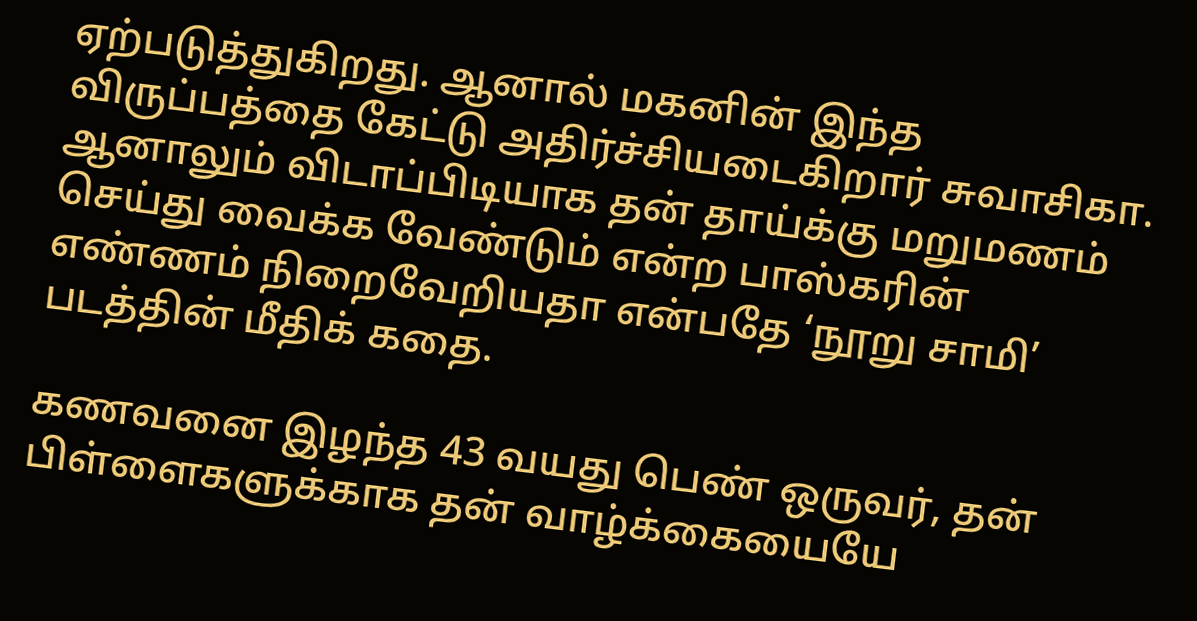ஏற்படுத்துகிறது. ஆனால் மகனின் இந்த விருப்பத்தை கேட்டு அதிர்ச்சியடைகிறார் சுவாசிகா. ஆனாலும் விடாப்பிடியாக தன் தாய்க்கு மறுமணம் செய்து வைக்க வேண்டும் என்ற பாஸ்கரின் எண்ணம் நிறைவேறியதா என்பதே ‘நூறு சாமி’ படத்தின் மீதிக் கதை.

கணவனை இழந்த 43 வயது பெண் ஒருவர், தன் பிள்ளைகளுக்காக தன் வாழ்க்கையையே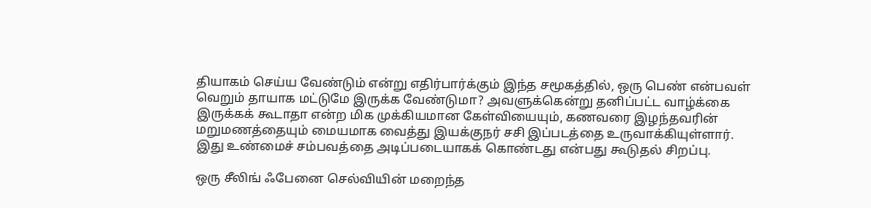தியாகம் செய்ய வேண்டும் என்று எதிர்பார்க்கும் இந்த சமூகத்தில், ஒரு பெண் என்பவள் வெறும் தாயாக மட்டுமே இருக்க வேண்டுமா? அவளுக்கென்று தனிப்பட்ட வாழ்க்கை இருக்கக் கூடாதா என்ற மிக முக்கியமான கேள்வியையும், கணவரை இழந்தவரின் மறுமணத்தையும் மையமாக வைத்து இயக்குநர் சசி இப்படத்தை உருவாக்கியுள்ளார். இது உண்மைச் சம்பவத்தை அடிப்படையாகக் கொண்டது என்பது கூடுதல் சிறப்பு.

ஒரு சீலிங் ஃபேனை செல்வியின் மறைந்த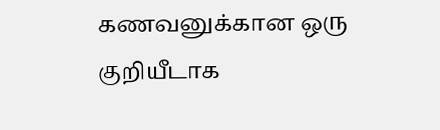கணவனுக்கான ஒரு குறியீடாக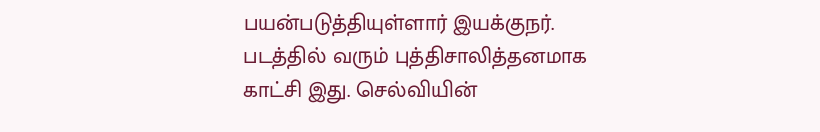பயன்படுத்தியுள்ளார் இயக்குநர். படத்தில் வரும் புத்திசாலித்தனமாக காட்சி இது. செல்வியின்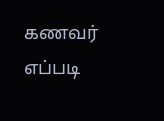கணவர் எப்படி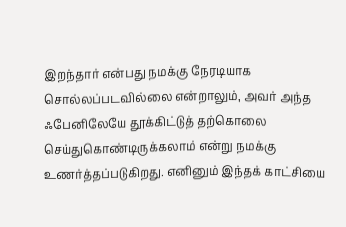இறந்தார் என்பது நமக்கு நேரடியாக சொல்லப்படவில்லை என்றாலும், அவர் அந்த ஃபேனிலேயே தூக்கிட்டுத் தற்கொலை செய்துகொண்டிருக்கலாம் என்று நமக்கு உணர்த்தப்படுகிறது. எனினும் இந்தக் காட்சியை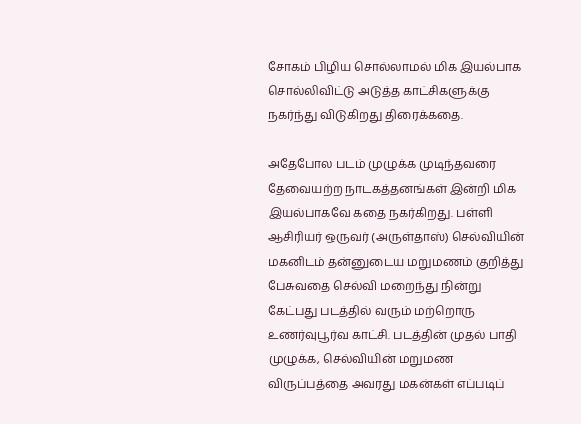சோகம் பிழிய சொல்லாமல் மிக இயல்பாக சொல்லிவிட்டு அடுத்த காட்சிகளுக்கு நகர்ந்து விடுகிறது திரைக்கதை.

அதேபோல படம் முழுக்க முடிந்தவரை தேவையற்ற நாடகத்தனங்கள் இன்றி மிக இயல்பாகவே கதை நகர்கிறது. பள்ளி ஆசிரியர் ஒருவர் (அருள்தாஸ்) செல்வியின் மகனிடம் தன்னுடைய மறுமணம் குறித்து பேசுவதை செல்வி மறைந்து நின்று கேட்பது படத்தில் வரும் மற்றொரு உணர்வுபூர்வ காட்சி. படத்தின் முதல் பாதி முழுக்க, செல்வியின் மறுமண விருப்பத்தை அவரது மகன்கள் எப்படிப்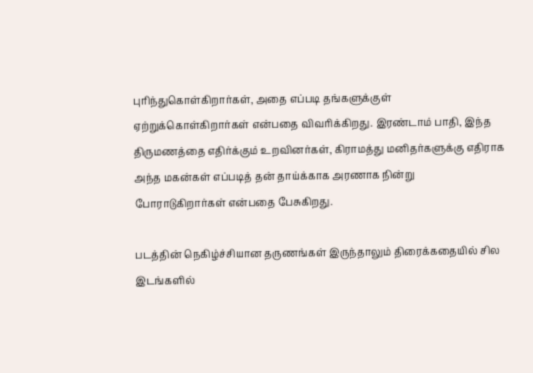புரிந்துகொள்கிறார்கள், அதை எப்படி தங்களுக்குள் ஏற்றுக்கொள்கிறார்கள் என்பதை விவரிக்கிறது. இரண்டாம் பாதி, இந்த திருமணத்தை எதிர்க்கும் உறவினர்கள், கிராமத்து மனிதர்களுக்கு எதிராக அந்த மகன்கள் எப்படித் தன் தாய்க்காக அரணாக நின்று போராடுகிறார்கள் என்பதை பேசுகிறது.

படத்தின் நெகிழ்ச்சியான தருணங்கள் இருந்தாலும் திரைக்கதையில் சில இடங்களில்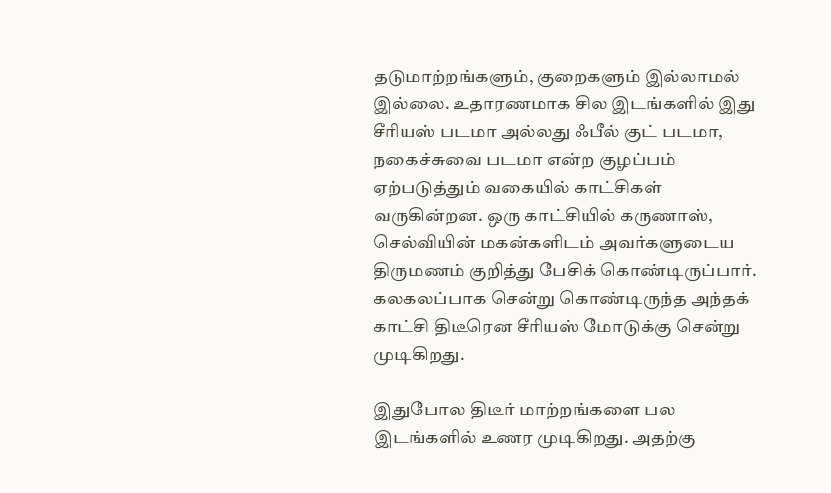தடுமாற்றங்களும், குறைகளும் இல்லாமல் இல்லை. உதாரணமாக சில இடங்களில் இது சீரியஸ் படமா அல்லது ஃபீல் குட் படமா, நகைச்சுவை படமா என்ற குழப்பம் ஏற்படுத்தும் வகையில் காட்சிகள் வருகின்றன. ஒரு காட்சியில் கருணாஸ், செல்வியின் மகன்களிடம் அவர்களுடைய திருமணம் குறித்து பேசிக் கொண்டிருப்பார். கலகலப்பாக சென்று கொண்டிருந்த அந்தக் காட்சி திடீரென சீரியஸ் மோடுக்கு சென்று முடிகிறது.

இதுபோல திடீர் மாற்றங்களை பல இடங்களில் உணர முடிகிறது. அதற்கு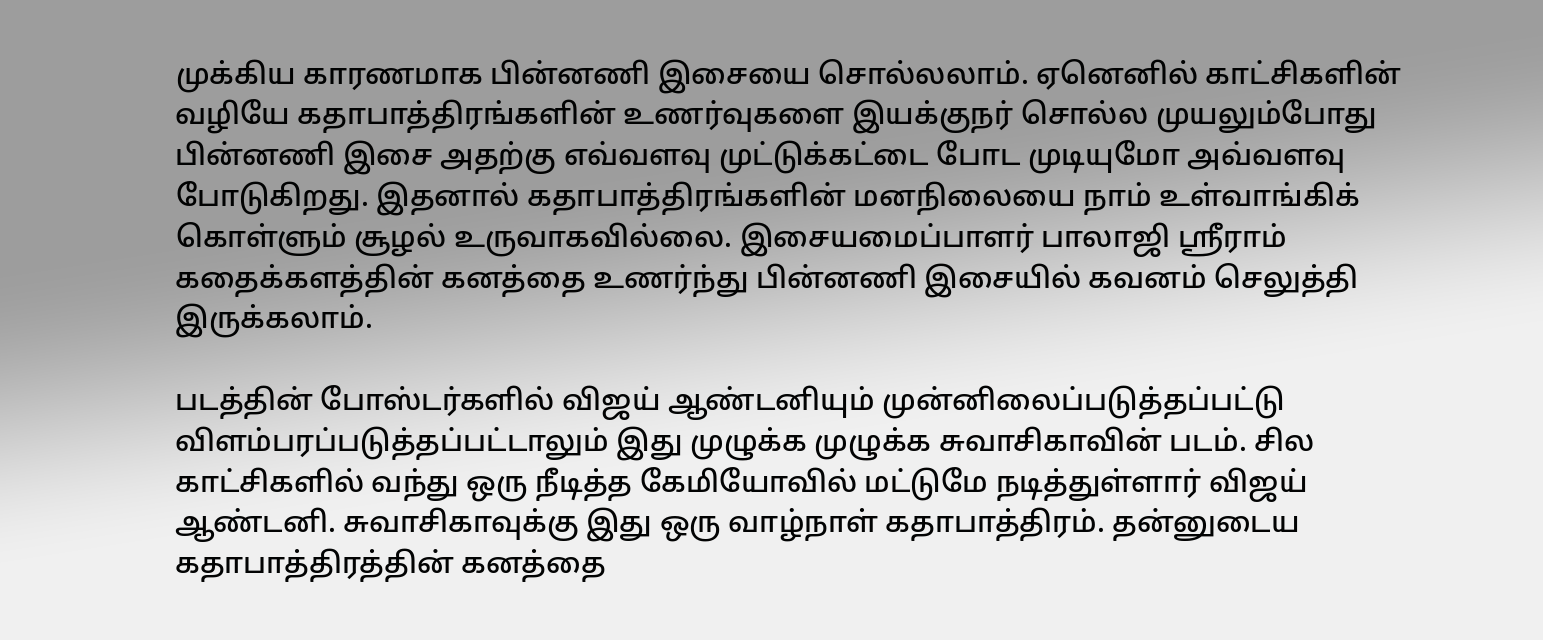முக்கிய காரணமாக பின்னணி இசையை சொல்லலாம். ஏனெனில் காட்சிகளின் வழியே கதாபாத்திரங்களின் உணர்வுகளை இயக்குநர் சொல்ல முயலும்போது பின்னணி இசை அதற்கு எவ்வளவு முட்டுக்கட்டை போட முடியுமோ அவ்வளவு போடுகிறது. இதனால் கதாபாத்திரங்களின் மனநிலையை நாம் உள்வாங்கிக் கொள்ளும் சூழல் உருவாகவில்லை. இசையமைப்பாளர் பாலாஜி ஸ்ரீராம் கதைக்களத்தின் கனத்தை உணர்ந்து பின்னணி இசையில் கவனம் செலுத்தி இருக்கலாம்.

படத்தின் போஸ்டர்களில் விஜய் ஆண்டனியும் முன்னிலைப்படுத்தப்பட்டு விளம்பரப்படுத்தப்பட்டாலும் இது முழுக்க முழுக்க சுவாசிகாவின் படம். சில காட்சிகளில் வந்து ஒரு நீடித்த கேமியோவில் மட்டுமே நடித்துள்ளார் விஜய் ஆண்டனி. சுவாசிகாவுக்கு இது ஒரு வாழ்நாள் கதாபாத்திரம். தன்னுடைய கதாபாத்திரத்தின் கனத்தை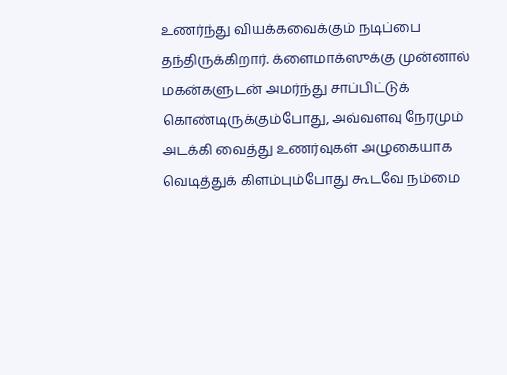உணர்ந்து வியக்கவைக்கும் நடிப்பை தந்திருக்கிறார். க்ளைமாக்ஸுக்கு முன்னால் மகன்களுடன் அமர்ந்து சாப்பிட்டுக் கொண்டிருக்கும்போது, அவ்வளவு நேரமும் அடக்கி வைத்து உணர்வுகள் அழுகையாக வெடித்துக் கிளம்பும்போது கூடவே நம்மை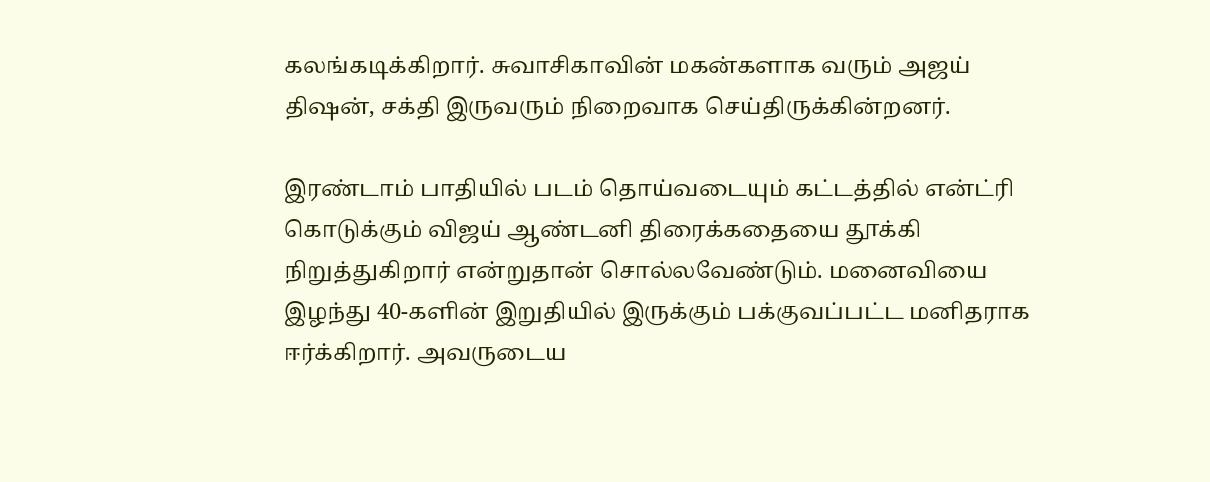கலங்கடிக்கிறார். சுவாசிகாவின் மகன்களாக வரும் அஜய் திஷன், சக்தி இருவரும் நிறைவாக செய்திருக்கின்றனர்.

இரண்டாம் பாதியில் படம் தொய்வடையும் கட்டத்தில் என்ட்ரி கொடுக்கும் விஜய் ஆண்டனி திரைக்கதையை தூக்கி நிறுத்துகிறார் என்றுதான் சொல்லவேண்டும். மனைவியை இழந்து 40-களின் இறுதியில் இருக்கும் பக்குவப்பட்ட மனிதராக ஈர்க்கிறார். அவருடைய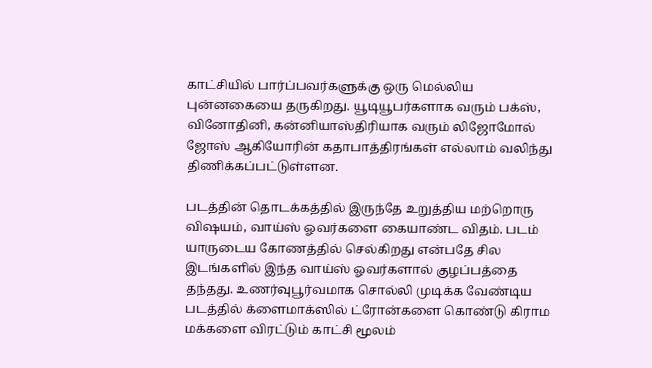காட்சியில் பார்ப்பவர்களுக்கு ஒரு மெல்லிய புன்னகையை தருகிறது. யூடியூபர்களாக வரும் பக்ஸ், வினோதினி, கன்னியாஸ்திரியாக வரும் லிஜோமோல் ஜோஸ் ஆகியோரின் கதாபாத்திரங்கள் எல்லாம் வலிந்து திணிக்கப்பட்டுள்ளன.

படத்தின் தொடக்கத்தில் இருந்தே உறுத்திய மற்றொரு விஷயம், வாய்ஸ் ஓவர்களை கையாண்ட விதம். படம் யாருடைய கோணத்தில் செல்கிறது என்பதே சில இடங்களில் இந்த வாய்ஸ் ஓவர்களால் குழப்பத்தை தந்தது. உணர்வுபூர்வமாக சொல்லி முடிக்க வேண்டிய படத்தில் க்ளைமாக்ஸில் ட்ரோன்களை கொண்டு கிராம மக்களை விரட்டும் காட்சி மூலம்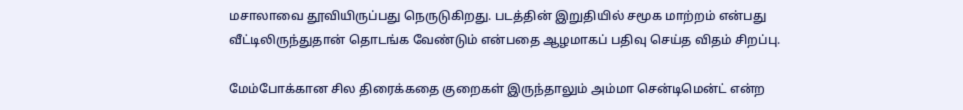மசாலாவை தூவியிருப்பது நெருடுகிறது. படத்தின் இறுதியில் சமூக மாற்றம் என்பது வீட்டிலிருந்துதான் தொடங்க வேண்டும் என்பதை ஆழமாகப் பதிவு செய்த விதம் சிறப்பு.

மேம்போக்கான சில திரைக்கதை குறைகள் இருந்தாலும் அம்மா சென்டிமென்ட் என்ற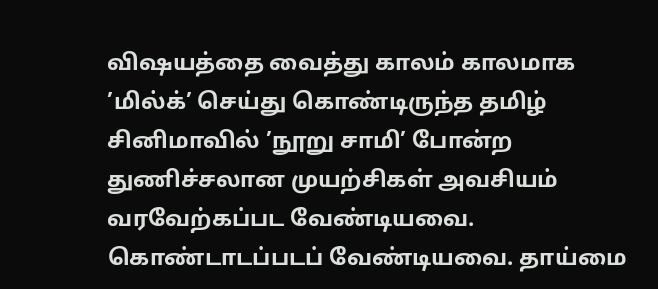விஷயத்தை வைத்து காலம் காலமாக ’மில்க்’ செய்து கொண்டிருந்த தமிழ் சினிமாவில் ’நூறு சாமி’ போன்ற துணிச்சலான முயற்சிகள் அவசியம் வரவேற்கப்பட வேண்டியவை. கொண்டாடப்படப் வேண்டியவை. தாய்மை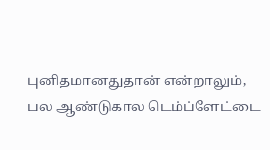புனிதமானதுதான் என்றாலும், பல ஆண்டுகால டெம்ப்ளேட்டை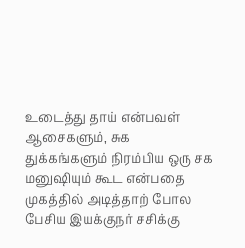உடைத்து தாய் என்பவள் ஆசைகளும், சுக துக்கங்களும் நிரம்பிய ஒரு சக மனுஷியும் கூட என்பதை முகத்தில் அடித்தாற் போல பேசிய இயக்குநர் சசிக்கு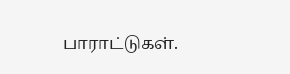பாராட்டுகள்.